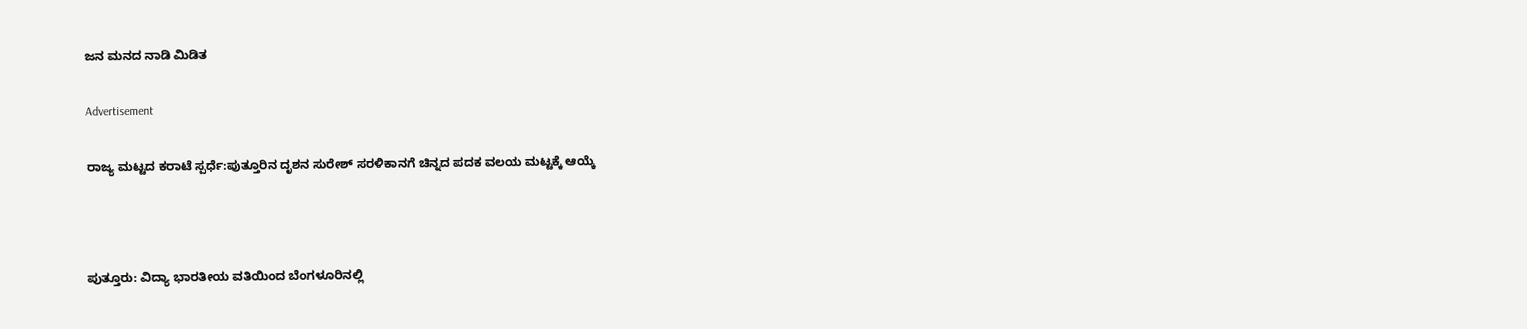ಜನ ಮನದ ನಾಡಿ ಮಿಡಿತ

Advertisement

ರಾಜ್ಯ ಮಟ್ಟದ ಕರಾಟೆ ಸ್ಪರ್ಧೆ:ಪುತ್ತೂರಿನ ದೃಶನ ಸುರೇಶ್ ಸರಳಿಕಾನಗೆ ಚಿನ್ನದ ಪದಕ ವಲಯ ಮಟ್ಟಕ್ಕೆ ಆಯ್ಕೆ



ಪುತ್ತೂರು: ವಿದ್ಯಾ ಭಾರತೀಯ ವತಿಯಿಂದ ಬೆಂಗಳೂರಿನಲ್ಲಿ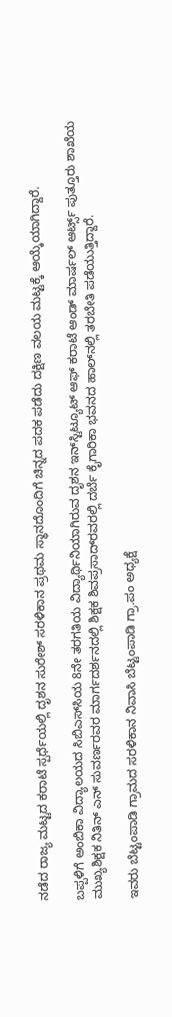ನಡೆದ ರಾಜ್ಯ ಮಟ್ಟದ ಕರಾಟೆ ಸ್ಪರ್ಧೆಯಲ್ಲಿ ದೃಶನ ಸುರೇಶ್ ಸರಳಿಕಾನ ಪ್ರಥಮ ಸ್ಥಾನದೊಂದಿಗೆ ಚಿನ್ನದ ಪದಕ ಪಡೆದು ದಕ್ಷಿಣ ವಲಯ ಮಟ್ಟಕ್ಕೆ ಆಯ್ಕೆಯಾಗಿದ್ದಾರೆ.

ಬಪ್ಪಳಿಗೆ ಅಂಬಿಕಾ ವಿದ್ಯಾಲಯದ ಸಿಬಿಎಸ್‌ಸಿಯ 8ನೇ ತರಗತಿಯ ವಿದ್ಯಾರ್ಥಿನಿಯಾಗಿರುವ ದೃಶನ ಇನ್‌ಸ್ಟಿಟ್ಯೂಟ್ ಆಫ್ ಕರಾಟೆ ಆಂಡ್ ಮಾರ್ಷಲ್ ಆರ್ಟ್ಸ್ ಪುತ್ತೂರು ಶಾಖೆಯ ಮುಖ್ಯಶಿಕ್ಷಕ ನಿತಿನ್ ಎನ್ ಸುವರ್ಣರವರ ಮಾರ್ಗದರ್ಶನದಲ್ಲಿ ಶಿಕ್ಷಕ ಶಿವಪ್ರಸಾದ್‌ರವರಲ್ಲಿ ದರ್ಬೆ ಕೈಗಾರಿಕಾ ಭವನದ ಹಾಲ್‌ನಲ್ಲಿ ತರಬೇತಿ ಪಡೆಯುತ್ತಿದ್ದಾರೆ.

ಇವರು ಬೆಟ್ಟಂಪಾಡಿ ಗ್ರಾಮದ ಸರಳಿಕಾನ ನಿವಾಸಿ ಬೆಟ್ಟಂಪಾಡಿ ಗ್ರಾ.ಪಂ ಅಧ್ಯಕ್ಷೆ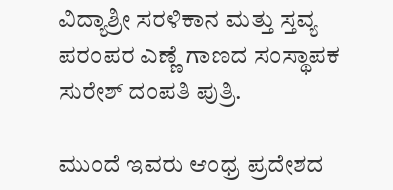ವಿದ್ಯಾಶ್ರೀ ಸರಳಿಕಾನ ಮತ್ತು ಸ್ತವ್ಯ ಪರಂಪರ ಎಣ್ಣೆ ಗಾಣದ ಸಂಸ್ಥಾಪಕ ಸುರೇಶ್ ದಂಪತಿ ಪುತ್ರಿ.

ಮುಂದೆ ಇವರು ಆಂಧ್ರ ಪ್ರದೇಶದ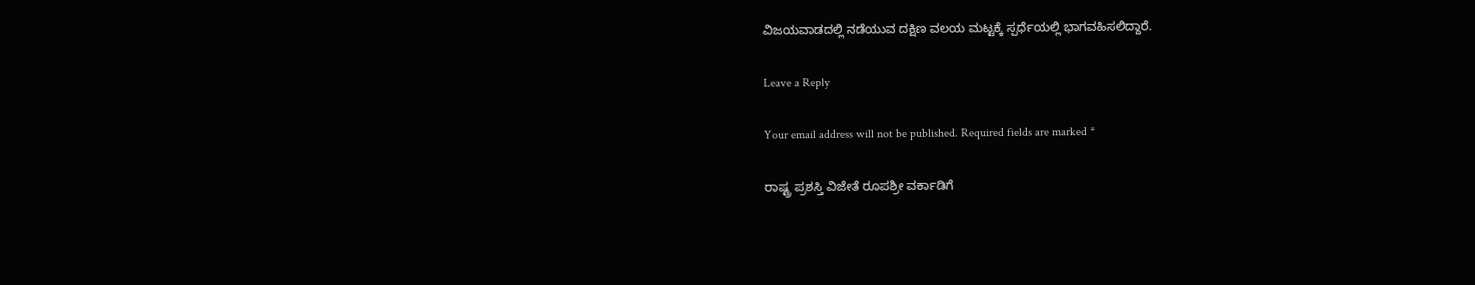ವಿಜಯವಾಡದಲ್ಲಿ ನಡೆಯುವ ದಕ್ಷಿಣ ವಲಯ ಮಟ್ಟಕ್ಕೆ ಸ್ಪರ್ಧೆಯಲ್ಲಿ ಭಾಗವಹಿಸಲಿದ್ದಾರೆ.

Leave a Reply

Your email address will not be published. Required fields are marked *

ರಾಷ್ಟ್ರ ಪ್ರಶಸ್ತಿ ವಿಜೇತೆ ರೂಪಶ್ರೀ ವರ್ಕಾಡಿಗೆ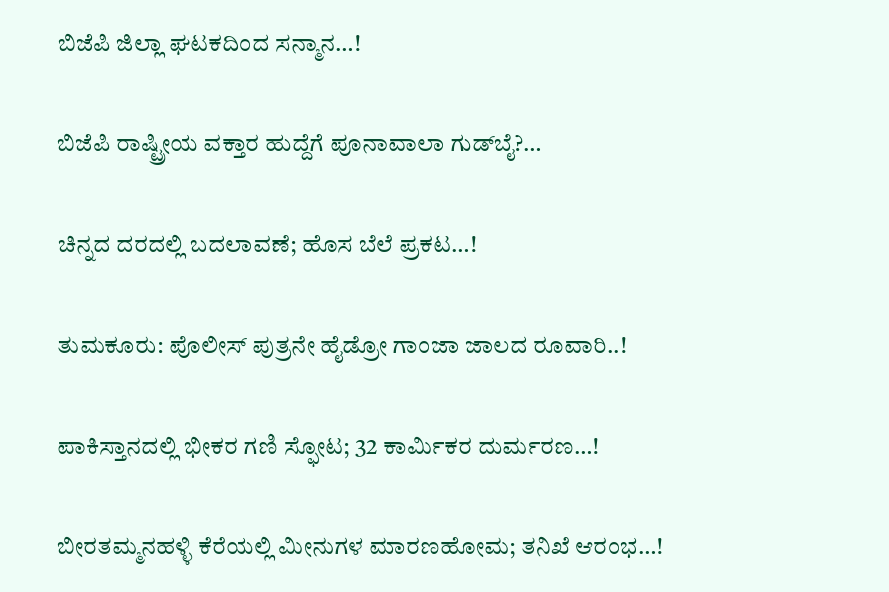ಬಿಜೆಪಿ ಜಿಲ್ಲಾ ಘಟಕದಿಂದ ಸನ್ಮಾನ…!

ಬಿಜೆಪಿ ರಾಷ್ಟ್ರೀಯ ವಕ್ತಾರ ಹುದ್ದೆಗೆ ಪೂನಾವಾಲಾ ಗುಡ್‌ಬೈ?…

ಚಿನ್ನದ ದರದಲ್ಲಿ ಬದಲಾವಣೆ; ಹೊಸ ಬೆಲೆ ಪ್ರಕಟ…!

ತುಮಕೂರು: ಪೊಲೀಸ್ ಪುತ್ರನೇ ಹೈಡ್ರೋ ಗಾಂಜಾ ಜಾಲದ ರೂವಾರಿ..!

ಪಾಕಿಸ್ತಾನದಲ್ಲಿ ಭೀಕರ ಗಣಿ ಸ್ಫೋಟ; 32 ಕಾರ್ಮಿಕರ ದುರ್ಮರಣ…!

ಬೀರತಮ್ಮನಹಳ್ಳಿ ಕೆರೆಯಲ್ಲಿ ಮೀನುಗಳ ಮಾರಣಹೋಮ; ತನಿಖೆ ಆರಂಭ…!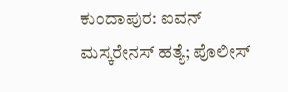ಕುಂದಾಪುರ: ಐವನ್ ಮಸ್ಕರೇನಸ್ ಹತ್ಯೆ; ಪೊಲೀಸ್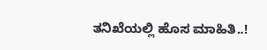ತನಿಖೆಯಲ್ಲಿ ಹೊಸ ಮಾಹಿತಿ..!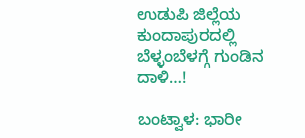ಉಡುಪಿ ಜಿಲ್ಲೆಯ ಕುಂದಾಪುರದಲ್ಲಿ ಬೆಳ್ಳಂಬೆಳಗ್ಗೆ ಗುಂಡಿನ ದಾಳಿ…!

ಬಂಟ್ವಾಳ: ಭಾರೀ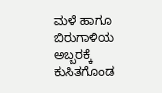ಮಳೆ ಹಾಗೂ ಬಿರುಗಾಳಿಯ ಅಬ್ಬರಕ್ಕೆ ಕುಸಿತಗೊಂಡ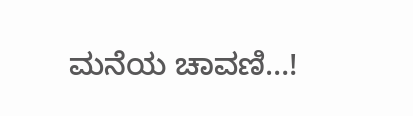ಮನೆಯ ಚಾವಣಿ…!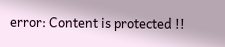error: Content is protected !!